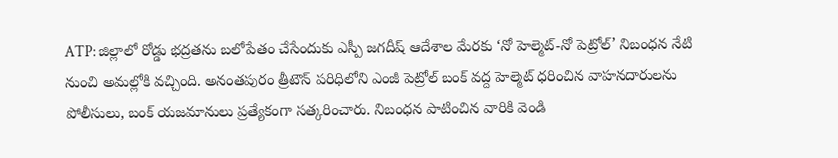ATP: జిల్లాలో రోడ్డు భద్రతను బలోపేతం చేసేందుకు ఎస్పీ జగదీష్ ఆదేశాల మేరకు ‘నో హెల్మెట్-నో పెట్రోల్’ నిబంధన నేటి నుంచి అమల్లోకి వచ్చింది. అనంతపురం త్రీటౌన్ పరిధిలోని ఎంజీ పెట్రోల్ బంక్ వద్ద హెల్మెట్ ధరించిన వాహనదారులను పోలీసులు, బంక్ యజమానులు ప్రత్యేకంగా సత్కరించారు. నిబంధన పాటించిన వారికి వెండి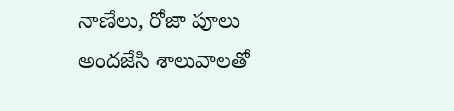నాణేలు, రోజా పూలు అందజేసి శాలువాలతో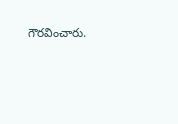గౌరవించారు.